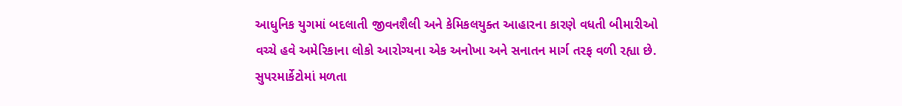આધુનિક યુગમાં બદલાતી જીવનશૈલી અને કેમિકલયુક્ત આહારના કારણે વધતી બીમારીઓ વચ્ચે હવે અમેરિકાના લોકો આરોગ્યના એક અનોખા અને સનાતન માર્ગ તરફ વળી રહ્યા છે. સુપરમાર્કેટોમાં મળતા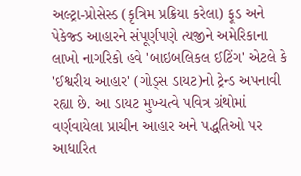અલ્ટ્રા-પ્રોસેસ્ડ (કૃત્રિમ પ્રક્રિયા કરેલા) ફૂડ અને પેકેજ્ડ આહારને સંપૂર્ણપણે ત્યજીને અમેરિકાના લાખો નાગરિકો હવે 'બાઇબલિકલ ઈટિંગ' એટલે કે 'ઈશ્વરીય આહાર' (ગોડ્સ ડાયટ)નો ટ્રેન્ડ અપનાવી રહ્યા છે. આ ડાયટ મુખ્યત્વે પવિત્ર ગ્રંથોમાં વર્ણવાયેલા પ્રાચીન આહાર અને પદ્ધતિઓ પર આધારિત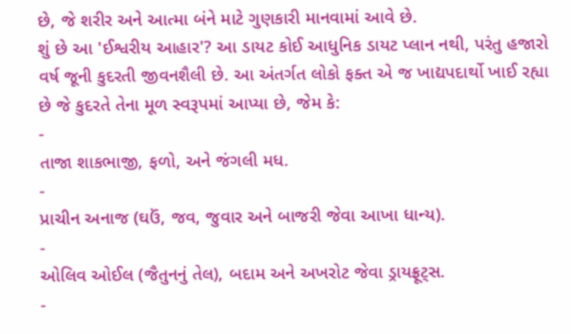છે, જે શરીર અને આત્મા બંને માટે ગુણકારી માનવામાં આવે છે.
શું છે આ 'ઈશ્વરીય આહાર'? આ ડાયટ કોઈ આધુનિક ડાયટ પ્લાન નથી, પરંતુ હજારો વર્ષ જૂની કુદરતી જીવનશૈલી છે. આ અંતર્ગત લોકો ફક્ત એ જ ખાદ્યપદાર્થો ખાઈ રહ્યા છે જે કુદરતે તેના મૂળ સ્વરૂપમાં આપ્યા છે, જેમ કે:
-
તાજા શાકભાજી, ફળો, અને જંગલી મધ.
-
પ્રાચીન અનાજ (ઘઉં, જવ, જુવાર અને બાજરી જેવા આખા ધાન્ય).
-
ઓલિવ ઓઈલ (જૈતુનનું તેલ), બદામ અને અખરોટ જેવા ડ્રાયફ્રૂટ્સ.
-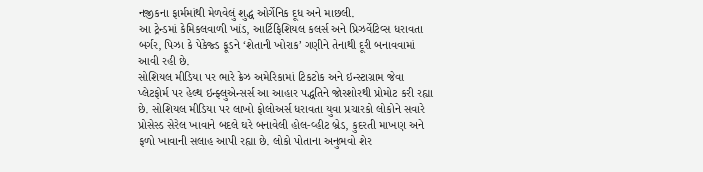નજીકના ફાર્મમાંથી મેળવેલું શુદ્ધ ઓર્ગેનિક દૂધ અને માછલી.
આ ટ્રેન્ડમાં કેમિકલવાળી ખાંડ, આર્ટિફિશિયલ કલર્સ અને પ્રિઝર્વેટિવ્સ ધરાવતા બર્ગર, પિઝા કે પેકેજ્ડ ફૂડને ‘શેતાની ખોરાક’ ગણીને તેનાથી દૂરી બનાવવામાં આવી રહી છે.
સોશિયલ મીડિયા પર ભારે ક્રેઝ અમેરિકામાં ટિકટોક અને ઇન્સ્ટાગ્રામ જેવા પ્લેટફોર્મ પર હેલ્થ ઇન્ફ્લુએન્સર્સ આ આહાર પદ્ધતિને જોરશોરથી પ્રોમોટ કરી રહ્યા છે. સોશિયલ મીડિયા પર લાખો ફોલોઅર્સ ધરાવતા યુવા પ્રચારકો લોકોને સવારે પ્રોસેસ્ડ સેરેલ ખાવાને બદલે ઘરે બનાવેલી હોલ-વ્હીટ બ્રેડ, કુદરતી માખણ અને ફળો ખાવાની સલાહ આપી રહ્યા છે. લોકો પોતાના અનુભવો શેર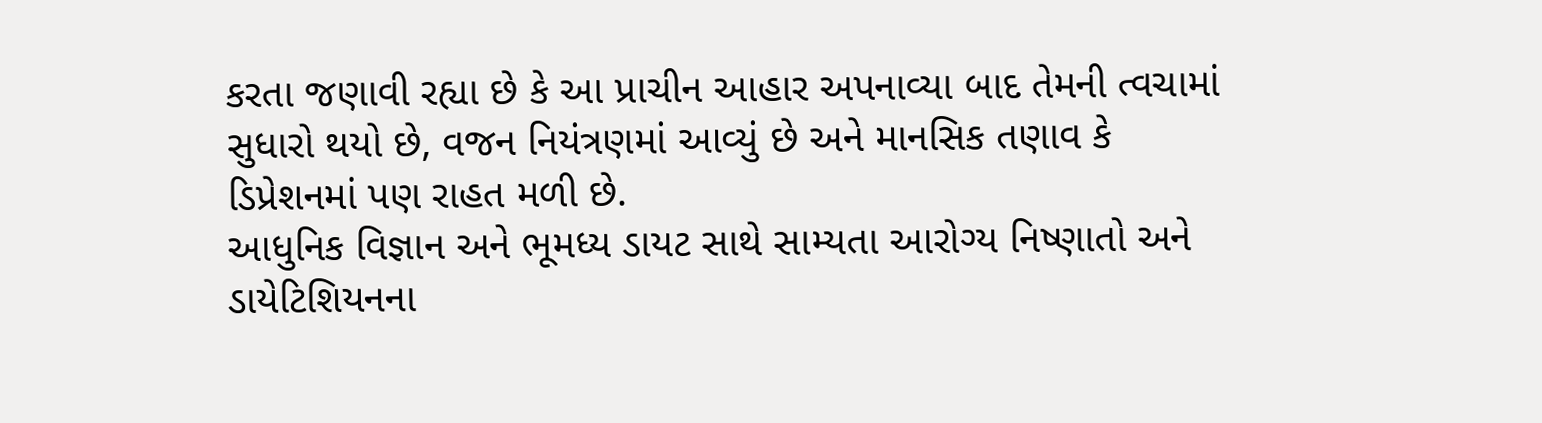કરતા જણાવી રહ્યા છે કે આ પ્રાચીન આહાર અપનાવ્યા બાદ તેમની ત્વચામાં સુધારો થયો છે, વજન નિયંત્રણમાં આવ્યું છે અને માનસિક તણાવ કે ડિપ્રેશનમાં પણ રાહત મળી છે.
આધુનિક વિજ્ઞાન અને ભૂમધ્ય ડાયટ સાથે સામ્યતા આરોગ્ય નિષ્ણાતો અને ડાયેટિશિયનના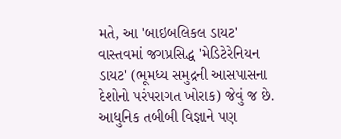મતે, આ 'બાઇબલિકલ ડાયટ' વાસ્તવમાં જગપ્રસિદ્ધ 'મેડિટેરેનિયન ડાયટ' (ભૂમધ્ય સમુદ્રની આસપાસના દેશોનો પરંપરાગત ખોરાક) જેવું જ છે. આધુનિક તબીબી વિજ્ઞાને પણ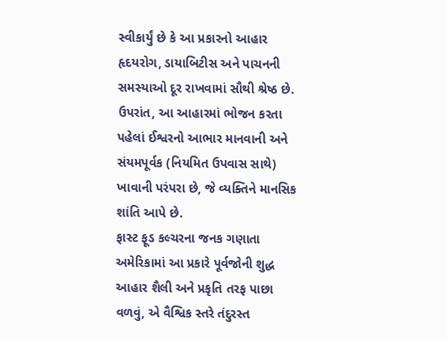સ્વીકાર્યું છે કે આ પ્રકારનો આહાર હૃદયરોગ, ડાયાબિટીસ અને પાચનની સમસ્યાઓ દૂર રાખવામાં સૌથી શ્રેષ્ઠ છે. ઉપરાંત, આ આહારમાં ભોજન કરતા પહેલાં ઈશ્વરનો આભાર માનવાની અને સંયમપૂર્વક (નિયમિત ઉપવાસ સાથે) ખાવાની પરંપરા છે, જે વ્યક્તિને માનસિક શાંતિ આપે છે.
ફાસ્ટ ફૂડ કલ્ચરના જનક ગણાતા અમેરિકામાં આ પ્રકારે પૂર્વજોની શુદ્ધ આહાર શૈલી અને પ્રકૃતિ તરફ પાછા વળવું, એ વૈશ્વિક સ્તરે તંદુરસ્ત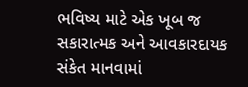ભવિષ્ય માટે એક ખૂબ જ સકારાત્મક અને આવકારદાયક સંકેત માનવામાં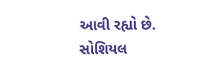આવી રહ્યો છે.
સોશિયલ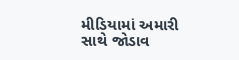મીડિયામાં અમારી સાથે જોડાવ